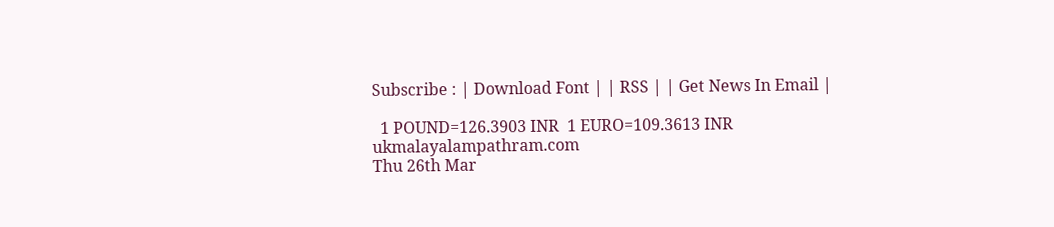Subscribe : | Download Font | | RSS | | Get News In Email |

  1 POUND=126.3903 INR  1 EURO=109.3613 INR
ukmalayalampathram.com
Thu 26th Mar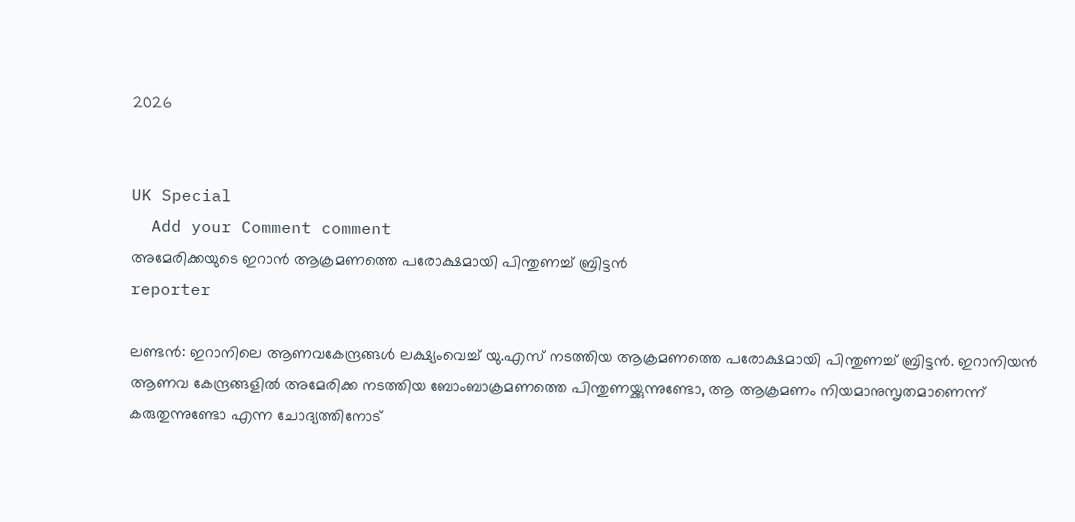2026


UK Special
  Add your Comment comment
അമേരിക്കയുടെ ഇറാന്‍ ആക്രമണത്തെ പരോക്ഷമായി പിന്തുണച്ച് ബ്രിട്ടന്‍
reporter

ലണ്ടന്‍: ഇറാനിലെ ആണവകേന്ദ്രങ്ങള്‍ ലക്ഷ്യംവെച്ച് യു.എസ് നടത്തിയ ആക്രമണത്തെ പരോക്ഷമായി പിന്തുണച്ച് ബ്രിട്ടന്‍. ഇറാനിയന്‍ ആണവ കേന്ദ്രങ്ങളില്‍ അമേരിക്ക നടത്തിയ ബോംബാക്രമണത്തെ പിന്തുണയ്ക്കുന്നുണ്ടോ, ആ ആക്രമണം നിയമാനുസൃതമാണെന്ന് കരുതുന്നുണ്ടോ എന്ന ചോദ്യത്തിനോട്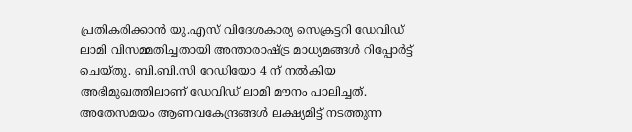പ്രതികരിക്കാന്‍ യു.എസ് വിദേശകാര്യ സെക്രട്ടറി ഡേവിഡ് ലാമി വിസമ്മതിച്ചതായി അന്താരാഷ്ട്ര മാധ്യമങ്ങള്‍ റിപ്പോര്‍ട്ട് ചെയ്തു. ബി.ബി.സി റേഡിയോ 4 ന് നല്‍കിയ അഭിമുഖത്തിലാണ് ഡേവിഡ് ലാമി മൗനം പാലിച്ചത്. അതേസമയം ആണവകേന്ദ്രങ്ങള്‍ ലക്ഷ്യമിട്ട് നടത്തുന്ന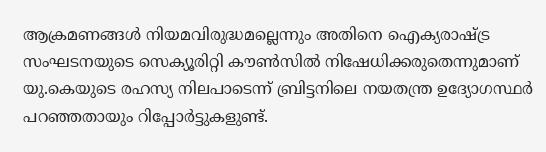ആക്രമണങ്ങള്‍ നിയമവിരുദ്ധമല്ലെന്നും അതിനെ ഐക്യരാഷ്ട്ര സംഘടനയുടെ സെക്യൂരിറ്റി കൗണ്‍സില്‍ നിഷേധിക്കരുതെന്നുമാണ് യു.കെയുടെ രഹസ്യ നിലപാടെന്ന് ബ്രിട്ടനിലെ നയതന്ത്ര ഉദ്യോഗസ്ഥര്‍ പറഞ്ഞതായും റിപ്പോര്‍ട്ടുകളുണ്ട്.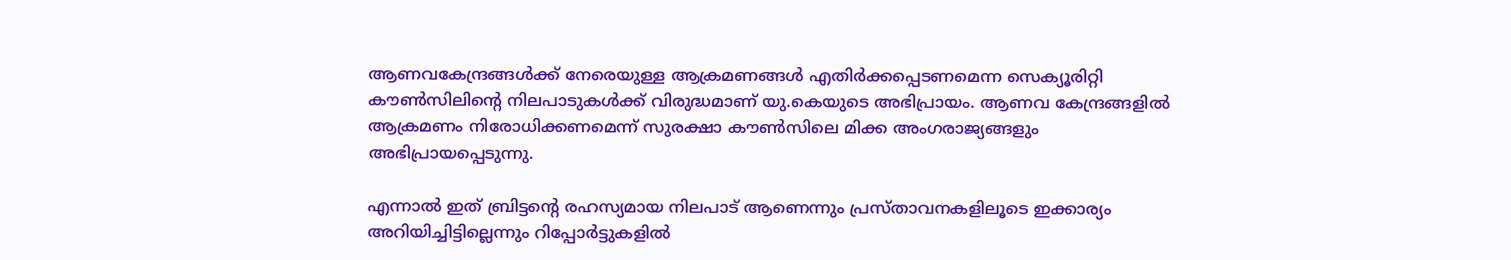ആണവകേന്ദ്രങ്ങള്‍ക്ക് നേരെയുള്ള ആക്രമണങ്ങള്‍ എതിര്‍ക്കപ്പെടണമെന്ന സെക്യൂരിറ്റി കൗണ്‍സിലിന്റെ നിലപാടുകള്‍ക്ക് വിരുദ്ധമാണ് യു.കെയുടെ അഭിപ്രായം. ആണവ കേന്ദ്രങ്ങളില്‍ ആക്രമണം നിരോധിക്കണമെന്ന് സുരക്ഷാ കൗണ്‍സിലെ മിക്ക അംഗരാജ്യങ്ങളും അഭിപ്രായപ്പെടുന്നു.

എന്നാല്‍ ഇത് ബ്രിട്ടന്റെ രഹസ്യമായ നിലപാട് ആണെന്നും പ്രസ്താവനകളിലൂടെ ഇക്കാര്യം അറിയിച്ചിട്ടില്ലെന്നും റിപ്പോര്‍ട്ടുകളില്‍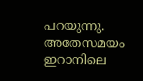പറയുന്നു. അതേസമയം ഇറാനിലെ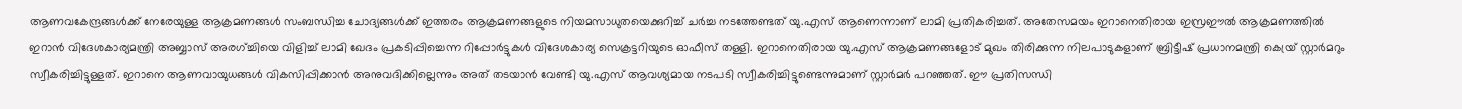ആണവകേന്ദ്രങ്ങള്‍ക്ക് നേരേയുള്ള ആക്രമണങ്ങള്‍ സംബന്ധിച്ച ചോദ്യങ്ങള്‍ക്ക് ഇത്തരം ആക്രമണങ്ങളുടെ നിയമസാധുതയെക്കുറിച്ച് ചര്‍ച്ച നടത്തേണ്ടത് യു.എസ് ആണെന്നാണ് ലാമി പ്രതികരിച്ചത്. അതേസമയം ഇറാനെതിരായ ഇസ്രഈല്‍ ആക്രമണത്തില്‍ ഇറാന്‍ വിദേശകാര്യമന്ത്രി അബ്ബാസ് അരഗ്ച്ചിയെ വിളിച്ച് ലാമി ഖേദം പ്രകടിപ്പിച്ചെന്ന റിപ്പോര്‍ട്ടുകള്‍ വിദേശകാര്യ സെക്രട്ടറിയുടെ ഓഫീസ് തള്ളി. ഇറാനെതിരായ യു.എസ് ആക്രമണങ്ങളോട് മുഖം തിരിക്കുന്ന നിലപാടുകളാണ് ബ്രിട്ടീഷ് പ്രധാനമന്ത്രി കെയ്ര് സ്റ്റാര്‍മറും സ്വീകരിച്ചിട്ടുള്ളത്. ഇറാനെ ആണവായുധങ്ങള്‍ വികസിപ്പിക്കാന്‍ അനുവദിക്കില്ലെന്നും അത് തടയാന്‍ വേണ്ടി യു.എസ് ആവശ്യമായ നടപടി സ്വീകരിച്ചിട്ടുണ്ടെന്നുമാണ് സ്റ്റാര്‍മര്‍ പറഞ്ഞത്. ഈ പ്രതിസന്ധി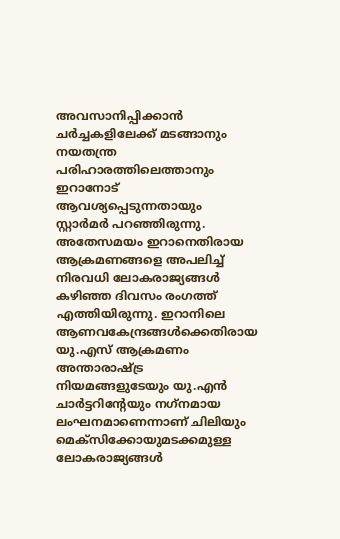അവസാനിപ്പിക്കാന്‍ ചര്‍ച്ചകളിലേക്ക് മടങ്ങാനും നയതന്ത്ര പരിഹാരത്തിലെത്താനും ഇറാനോട് ആവശ്യപ്പെടുന്നതായും സ്റ്റാര്‍മര്‍ പറഞ്ഞിരുന്നു. അതേസമയം ഇറാനെതിരായ ആക്രമണങ്ങളെ അപലിച്ച് നിരവധി ലോകരാജ്യങ്ങള്‍ കഴിഞ്ഞ ദിവസം രംഗത്ത് എത്തിയിരുന്നു. ഇറാനിലെ ആണവകേന്ദ്രങ്ങള്‍ക്കെതിരായ യു.എസ് ആക്രമണം അന്താരാഷ്ട്ര നിയമങ്ങളുടേയും യു.എന്‍ ചാര്‍ട്ടറിന്റേയും നഗ്‌നമായ ലംഘനമാണെന്നാണ് ചിലിയും മെക്സിക്കോയുമടക്കമുള്ള ലോകരാജ്യങ്ങള്‍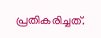പ്രതികരിച്ചത്.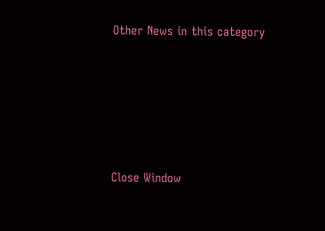Other News in this category








Close Window